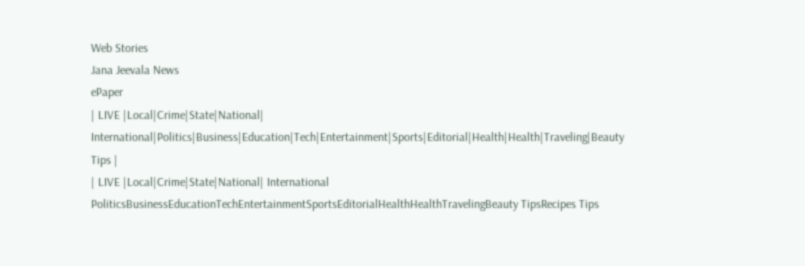Web Stories
Jana Jeevala News
ePaper
| LIVE |Local|Crime|State|National| International|Politics|Business|Education|Tech|Entertainment|Sports|Editorial|Health|Health|Traveling|Beauty Tips |
| LIVE |Local|Crime|State|National| International
PoliticsBusinessEducationTechEntertainmentSportsEditorialHealthHealthTravelingBeauty TipsRecipes Tips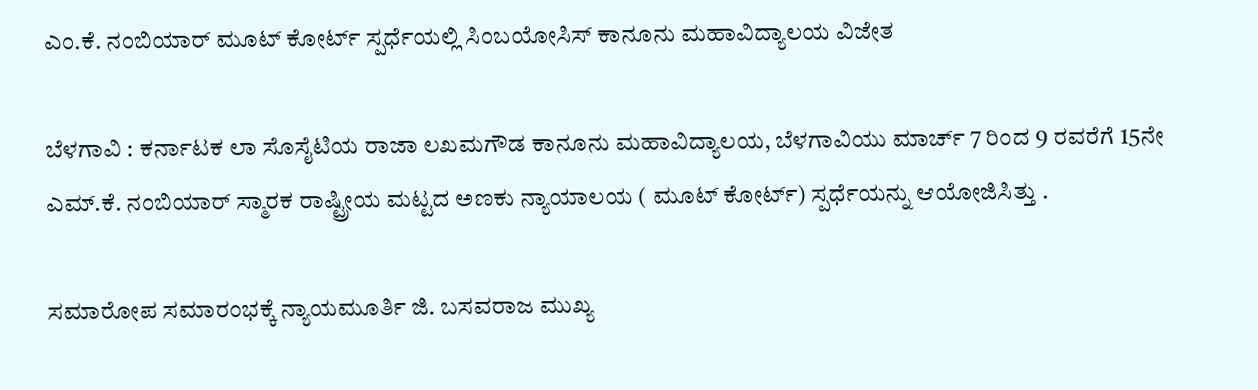ಎಂ.ಕೆ. ನಂಬಿಯಾರ್ ಮೂಟ್ ಕೋರ್ಟ್ ಸ್ಪರ್ಧೆಯಲ್ಲಿ ಸಿಂಬಯೋಸಿಸ್ ಕಾನೂನು ಮಹಾವಿದ್ಯಾಲಯ ವಿಜೇತ

ಬೆಳಗಾವಿ : ಕರ್ನಾಟಕ ಲಾ ಸೊಸೈಟಿಯ ರಾಜಾ ಲಖಮಗೌಡ ಕಾನೂನು ಮಹಾವಿದ್ಯಾಲಯ, ಬೆಳಗಾವಿಯು ಮಾರ್ಚ್ 7 ರಿಂದ 9 ರವರೆಗೆ 15ನೇ ಎಮ್.ಕೆ. ನಂಬಿಯಾರ್ ಸ್ಮಾರಕ ರಾಷ್ಟ್ರೀಯ ಮಟ್ಟದ ಅಣಕು ನ್ಯಾಯಾಲಯ ( ಮೂಟ್ ಕೋರ್ಟ್) ಸ್ಪರ್ಧೆಯನ್ನು ಆಯೋಜಿಸಿತ್ತು .

ಸಮಾರೋಪ ಸಮಾರಂಭಕ್ಕೆ ನ್ಯಾಯಮೂರ್ತಿ ಜಿ. ಬಸವರಾಜ ಮುಖ್ಯ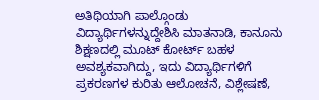ಅತಿಥಿಯಾಗಿ ಪಾಲ್ಗೊಂಡು ವಿದ್ಯಾರ್ಥಿಗಳನ್ನುದ್ದೇಶಿಸಿ ಮಾತನಾಡಿ, ಕಾನೂನು ಶಿಕ್ಷಣದಲ್ಲಿ ಮೂಟ್ ಕೋರ್ಟ್ ಬಹಳ ಅವಶ್ಯಕವಾಗಿದ್ದು, ಇದು ವಿದ್ಯಾರ್ಥಿಗಳಿಗೆ ಪ್ರಕರಣಗಳ ಕುರಿತು ಆಲೋಚನೆ, ವಿಶ್ಲೇಷಣೆ,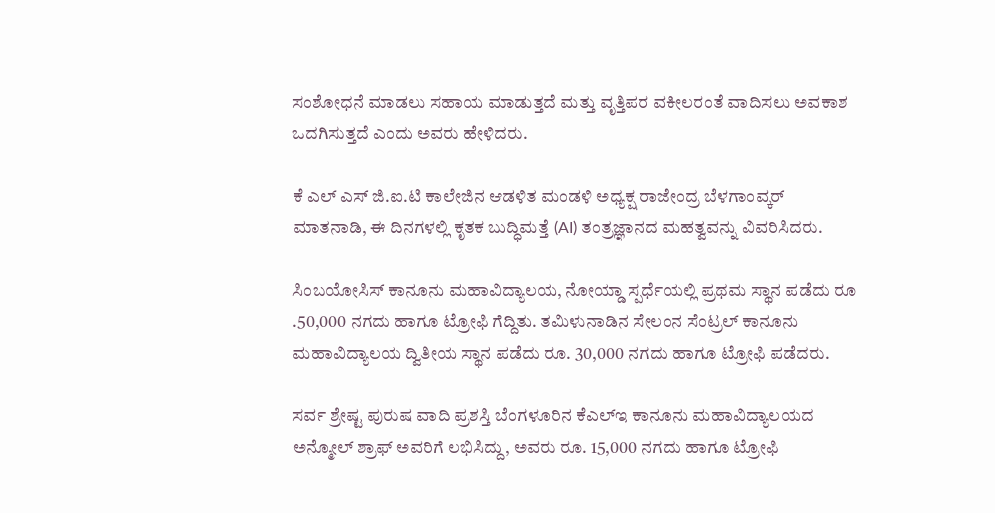ಸಂಶೋಧನೆ ಮಾಡಲು ಸಹಾಯ ಮಾಡುತ್ತದೆ ಮತ್ತು ವೃತ್ತಿಪರ ವಕೀಲರಂತೆ ವಾದಿಸಲು ಅವಕಾಶ ಒದಗಿಸುತ್ತದೆ ಎಂದು ಅವರು ಹೇಳಿದರು.

ಕೆ ಎಲ್ ಎಸ್ ಜಿ.ಐ.ಟಿ ಕಾಲೇಜಿನ ಆಡಳಿತ ಮಂಡಳಿ ಅಧ್ಯಕ್ಷ ರಾಜೇಂದ್ರ ಬೆಳಗಾಂವ್ಕರ್ ಮಾತನಾಡಿ, ಈ ದಿನಗಳಲ್ಲಿ ಕೃತಕ ಬುದ್ಧಿಮತ್ತೆ (AI) ತಂತ್ರಜ್ಞಾನದ ಮಹತ್ವವನ್ನು ವಿವರಿಸಿದರು.

ಸಿಂಬಯೋಸಿಸ್ ಕಾನೂನು ಮಹಾವಿದ್ಯಾಲಯ, ನೋಯ್ಡಾ ಸ್ಪರ್ಧೆಯಲ್ಲಿ ಪ್ರಥಮ ಸ್ಥಾನ ಪಡೆದು ರೂ .50,000 ನಗದು ಹಾಗೂ ಟ್ರೋಫಿ ಗೆದ್ದಿತು. ತಮಿಳುನಾಡಿನ ಸೇಲಂನ ಸೆಂಟ್ರಲ್ ಕಾನೂನು ಮಹಾವಿದ್ಯಾಲಯ ದ್ವಿತೀಯ ಸ್ಥಾನ ಪಡೆದು ರೂ. 30,000 ನಗದು ಹಾಗೂ ಟ್ರೋಫಿ ಪಡೆದರು.

ಸರ್ವ ಶ್ರೇಷ್ಟ ಪುರುಷ ವಾದಿ ಪ್ರಶಸ್ತಿ ಬೆಂಗಳೂರಿನ ಕೆಎಲ್‌ಇ ಕಾನೂನು ಮಹಾವಿದ್ಯಾಲಯದ ಅನ್ಮೋಲ್ ಶ್ರಾಫ್ ಅವರಿಗೆ ಲಭಿಸಿದ್ದು, ಅವರು ರೂ. 15,000 ನಗದು ಹಾಗೂ ಟ್ರೋಫಿ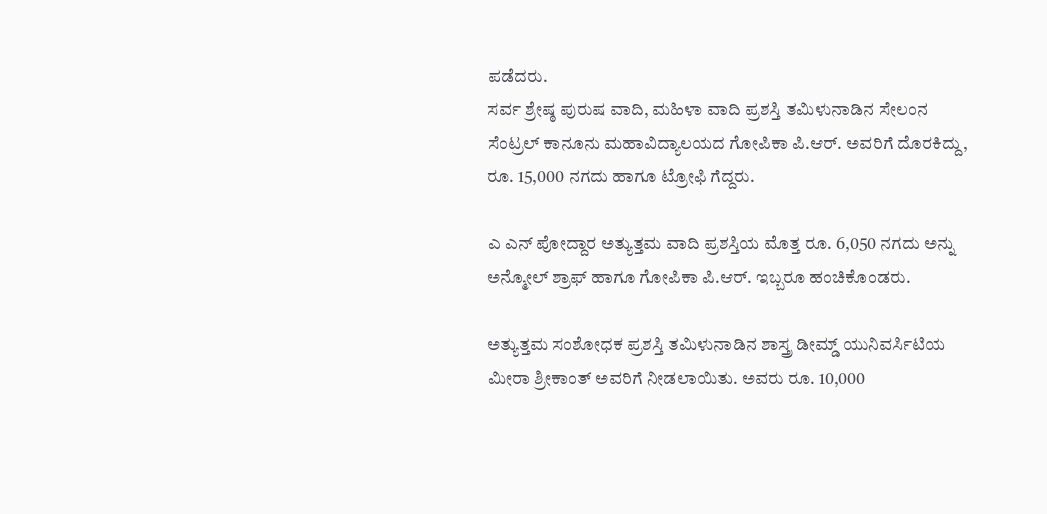ಪಡೆದರು.
ಸರ್ವ ಶ್ರೇಷ್ಠ ಪುರುಷ ವಾದಿ, ಮಹಿಳಾ ವಾದಿ ಪ್ರಶಸ್ತಿ ತಮಿಳುನಾಡಿನ ಸೇಲಂನ ಸೆಂಟ್ರಲ್ ಕಾನೂನು ಮಹಾವಿದ್ಯಾಲಯದ ಗೋಪಿಕಾ ಪಿ.ಆರ್. ಅವರಿಗೆ ದೊರಕಿದ್ದು, ರೂ. 15,000 ನಗದು ಹಾಗೂ ಟ್ರೋಫಿ ಗೆದ್ದರು.

ಎ ಎನ್ ಪೋದ್ದಾರ ಅತ್ಯುತ್ತಮ ವಾದಿ ಪ್ರಶಸ್ತಿಯ ಮೊತ್ತ ರೂ. 6,050 ನಗದು ಅನ್ನು ಅನ್ಮೋಲ್ ಶ್ರಾಫ್ ಹಾಗೂ ಗೋಪಿಕಾ ಪಿ.ಆರ್. ಇಬ್ಬರೂ ಹಂಚಿಕೊಂಡರು.

ಅತ್ಯುತ್ತಮ ಸಂಶೋಧಕ ಪ್ರಶಸ್ತಿ ತಮಿಳುನಾಡಿನ ಶಾಸ್ತ್ರ ಡೀಮ್ಡ್ ಯುನಿವರ್ಸಿಟಿಯ ಮೀರಾ ಶ್ರೀಕಾಂತ್ ಅವರಿಗೆ ನೀಡಲಾಯಿತು. ಅವರು ರೂ. 10,000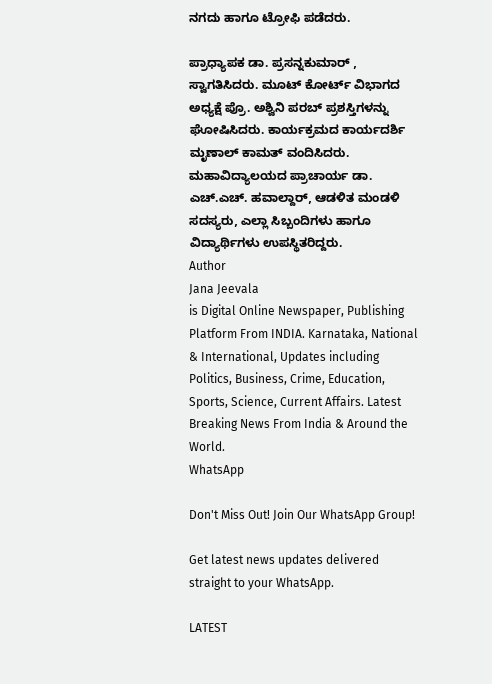ನಗದು ಹಾಗೂ ಟ್ರೋಫಿ ಪಡೆದರು.

ಪ್ರಾಧ್ಯಾಪಕ ಡಾ. ಪ್ರಸನ್ನಕುಮಾರ್ , ಸ್ವಾಗತಿಸಿದರು. ಮೂಟ್ ಕೋರ್ಟ್ ವಿಭಾಗದ ಅಧ್ಯಕ್ಷೆ ಪ್ರೊ. ಅಶ್ವಿನಿ ಪರಬ್ ಪ್ರಶಸ್ತಿಗಳನ್ನು ಘೋಷಿಸಿದರು. ಕಾರ್ಯಕ್ರಮದ ಕಾರ್ಯದರ್ಶಿ ಮೃಣಾಲ್ ಕಾಮತ್ ವಂದಿಸಿದರು. ಮಹಾವಿದ್ಯಾಲಯದ ಪ್ರಾಚಾರ್ಯ ಡಾ. ಎಚ್.ಎಚ್. ಹವಾಲ್ದಾರ್, ಆಡಳಿತ ಮಂಡಳಿ ಸದಸ್ಯರು, ಎಲ್ಲಾ ಸಿಬ್ಬಂದಿಗಳು ಹಾಗೂ ವಿದ್ಯಾರ್ಥಿಗಳು ಉಪಸ್ಥಿತರಿದ್ದರು.
Author
Jana Jeevala
is Digital Online Newspaper, Publishing Platform From INDIA. Karnataka, National & International, Updates including Politics, Business, Crime, Education, Sports, Science, Current Affairs. Latest Breaking News From India & Around the World.
WhatsApp

Don't Miss Out! Join Our WhatsApp Group!

Get latest news updates delivered straight to your WhatsApp.

LATEST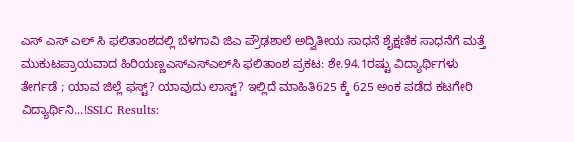ಎಸ್ ಎಸ್ ಎಲ್ ಸಿ ಫಲಿತಾಂಶದಲ್ಲಿ ಬೆಳಗಾವಿ ಜಿಎ ಪ್ರೌಢಶಾಲೆ ಅದ್ವಿತೀಯ ಸಾಧನೆ ಶೈಕ್ಷಣಿಕ ಸಾಧನೆಗೆ ಮತ್ತೆ ಮುಕುಟಪ್ರಾಯವಾದ ಹಿರಿಯಣ್ಣಎಸ್‌ಎಸ್‌ಎಲ್‌ಸಿ ಫಲಿತಾಂಶ ಪ್ರಕಟ: ಶೇ.94.1ರಷ್ಟು ವಿದ್ಯಾರ್ಥಿಗಳು ತೇರ್ಗಡೆ ; ಯಾವ ಜಿಲ್ಲೆ ಫಸ್ಟ್? ಯಾವುದು ಲಾಸ್ಟ್? ಇಲ್ಲಿದೆ ಮಾಹಿತಿ625 ಕ್ಕೆ 625 ಅಂಕ ಪಡೆದ ಕಟಗೇರಿ ವಿದ್ಯಾರ್ಥಿನಿ...!SSLC Results: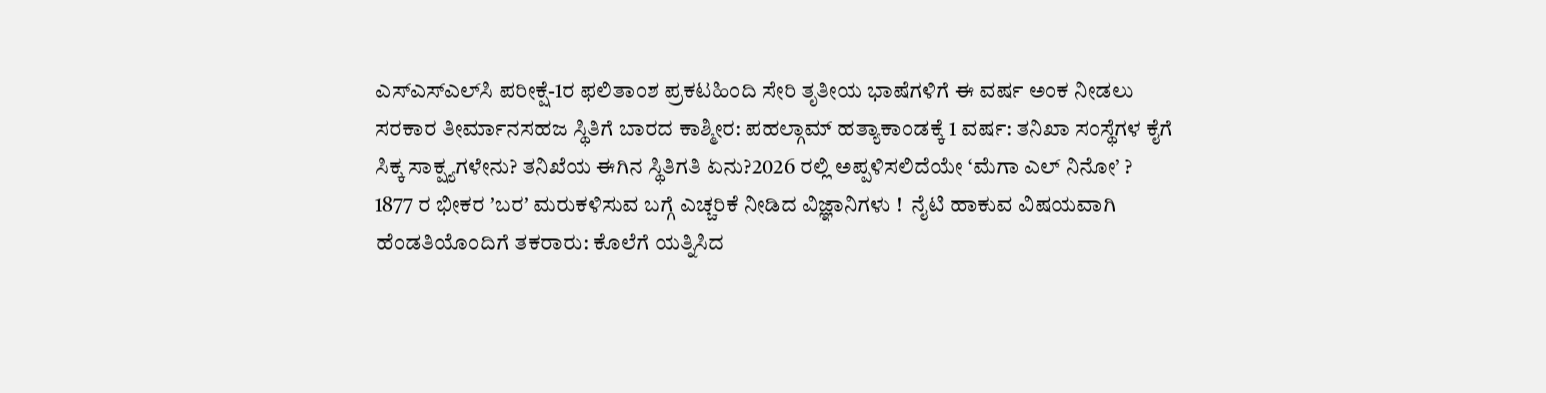ಎಸ್‌ಎಸ್‌ಎಲ್‌ಸಿ ಪರೀಕ್ಷೆ-1ರ ಫಲಿತಾಂಶ ಪ್ರಕಟಹಿಂದಿ ಸೇರಿ ತೃತೀಯ ಭಾಷೆಗಳಿಗೆ ಈ ವರ್ಷ ಅಂಕ ನೀಡಲು ಸರಕಾರ ತೀರ್ಮಾನಸಹಜ ಸ್ಥಿತಿಗೆ ಬಾರದ ಕಾಶ್ಮೀರ: ಪಹಲ್ಗಾಮ್ ಹತ್ಯಾಕಾಂಡಕ್ಕೆ 1 ವರ್ಷ: ತನಿಖಾ ಸಂಸ್ಥೆಗಳ ಕೈಗೆ ಸಿಕ್ಕ ಸಾಕ್ಷ್ಯಗಳೇನು? ತನಿಖೆಯ ಈಗಿನ ಸ್ಥಿತಿಗತಿ ಏನು?2026 ರಲ್ಲಿ ಅಪ್ಪಳಿಸಲಿದೆಯೇ ‘ಮೆಗಾ ಎಲ್ ನಿನೋ’ ? 1877 ರ ಭೀಕರ ʼಬರʼ ಮರುಕಳಿಸುವ ಬಗ್ಗೆ ಎಚ್ಚರಿಕೆ ನೀಡಿದ ವಿಜ್ಞಾನಿಗಳು !  ನೈಟಿ ಹಾಕುವ ವಿಷಯವಾಗಿ ಹೆಂಡತಿಯೊಂದಿಗೆ ತಕರಾರು: ಕೊಲೆಗೆ ಯತ್ನಿಸಿದ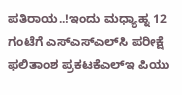ಪತಿರಾಯ..!ಇಂದು ಮಧ್ಯಾಹ್ನ 12 ಗಂಟೆಗೆ ಎಸ್‌ಎಸ್‌ಎಲ್‌ಸಿ ಪರೀಕ್ಷೆ ಫಲಿತಾಂಶ ಪ್ರಕಟಕೆಎಲ್‌ಇ ಪಿಯು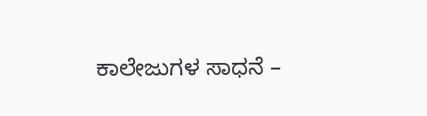ಕಾಲೇಜುಗಳ ಸಾಧನೆ –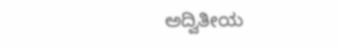ಅದ್ವಿತೀಯ